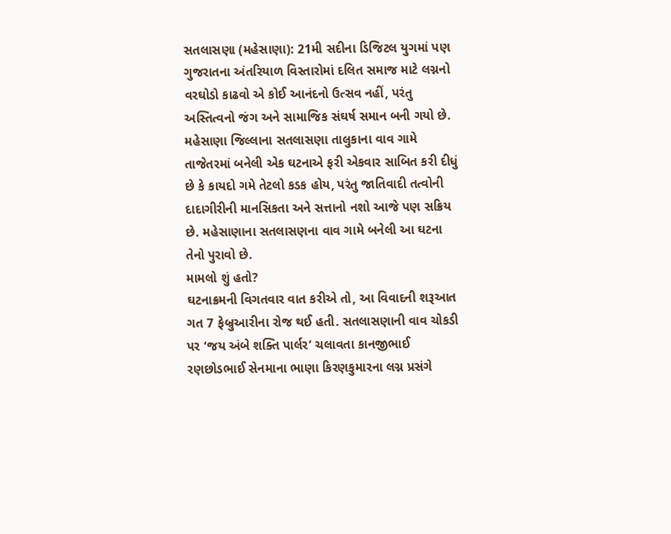સતલાસણા (મહેસાણા): 21મી સદીના ડિજિટલ યુગમાં પણ ગુજરાતના અંતરિયાળ વિસ્તારોમાં દલિત સમાજ માટે લગ્નનો વરઘોડો કાઢવો એ કોઈ આનંદનો ઉત્સવ નહીં, પરંતુ અસ્તિત્વનો જંગ અને સામાજિક સંઘર્ષ સમાન બની ગયો છે. મહેસાણા જિલ્લાના સતલાસણા તાલુકાના વાવ ગામે તાજેતરમાં બનેલી એક ઘટનાએ ફરી એકવાર સાબિત કરી દીધું છે કે કાયદો ગમે તેટલો કડક હોય, પરંતુ જાતિવાદી તત્વોની દાદાગીરીની માનસિકતા અને સત્તાનો નશો આજે પણ સક્રિય છે. મહેસાણાના સતલાસણના વાવ ગામે બનેલી આ ઘટના તેનો પુરાવો છે.
મામલો શું હતો?
ઘટનાક્રમની વિગતવાર વાત કરીએ તો, આ વિવાદની શરૂઆત ગત 7 ફેબ્રુઆરીના રોજ થઈ હતી. સતલાસણાની વાવ ચોકડી પર ‘જય અંબે શક્તિ પાર્લર’ ચલાવતા કાનજીભાઈ રણછોડભાઈ સેનમાના ભાણા કિરણકુમારના લગ્ન પ્રસંગે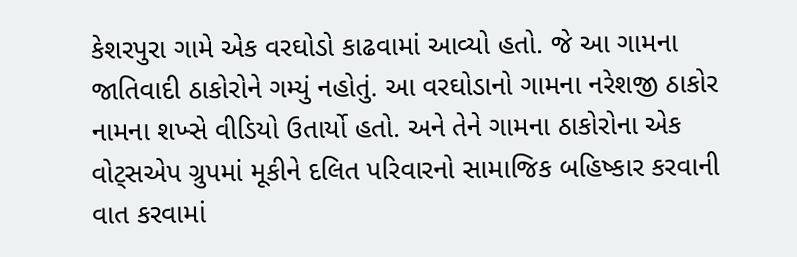કેશરપુરા ગામે એક વરઘોડો કાઢવામાં આવ્યો હતો. જે આ ગામના જાતિવાદી ઠાકોરોને ગમ્યું નહોતું. આ વરઘોડાનો ગામના નરેશજી ઠાકોર નામના શખ્સે વીડિયો ઉતાર્યો હતો. અને તેને ગામના ઠાકોરોના એક વોટ્સએપ ગ્રુપમાં મૂકીને દલિત પરિવારનો સામાજિક બહિષ્કાર કરવાની વાત કરવામાં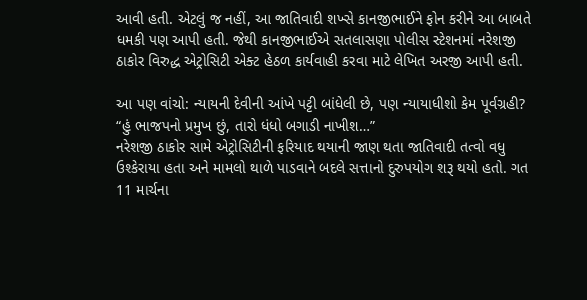આવી હતી. એટલું જ નહીં, આ જાતિવાદી શખ્સે કાનજીભાઈને ફોન કરીને આ બાબતે ધમકી પણ આપી હતી. જેથી કાનજીભાઈએ સતલાસણા પોલીસ સ્ટેશનમાં નરેશજી ઠાકોર વિરુદ્ધ એટ્રોસિટી એક્ટ હેઠળ કાર્યવાહી કરવા માટે લેખિત અરજી આપી હતી.

આ પણ વાંચો: ન્યાયની દેવીની આંખે પટ્ટી બાંધેલી છે, પણ ન્યાયાધીશો કેમ પૂર્વગ્રહી?
“હું ભાજપનો પ્રમુખ છું, તારો ધંધો બગાડી નાખીશ…”
નરેશજી ઠાકોર સામે એટ્રોસિટીની ફરિયાદ થયાની જાણ થતા જાતિવાદી તત્વો વધુ ઉશ્કેરાયા હતા અને મામલો થાળે પાડવાને બદલે સત્તાનો દુરુપયોગ શરૂ થયો હતો. ગત 11 માર્ચના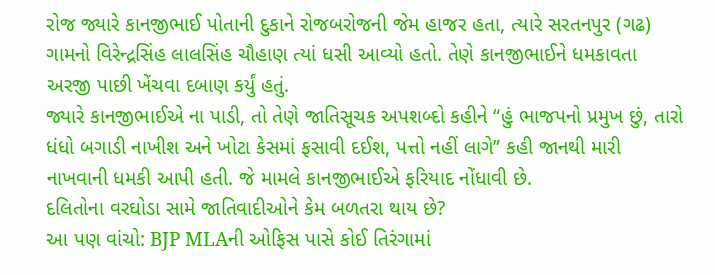રોજ જ્યારે કાનજીભાઈ પોતાની દુકાને રોજબરોજની જેમ હાજર હતા, ત્યારે સરતનપુર (ગઢ) ગામનો વિરેન્દ્રસિંહ લાલસિંહ ચૌહાણ ત્યાં ધસી આવ્યો હતો. તેણે કાનજીભાઈને ધમકાવતા અરજી પાછી ખેંચવા દબાણ કર્યું હતું.
જ્યારે કાનજીભાઈએ ના પાડી, તો તેણે જાતિસૂચક અપશબ્દો કહીને “હું ભાજપનો પ્રમુખ છું, તારો ધંધો બગાડી નાખીશ અને ખોટા કેસમાં ફસાવી દઈશ, પત્તો નહીં લાગે” કહી જાનથી મારી નાખવાની ધમકી આપી હતી. જે મામલે કાનજીભાઈએ ફરિયાદ નોંધાવી છે.
દલિતોના વરઘોડા સામે જાતિવાદીઓને કેમ બળતરા થાય છે?
આ પણ વાંચો: BJP MLAની ઓફિસ પાસે કોઈ તિરંગામાં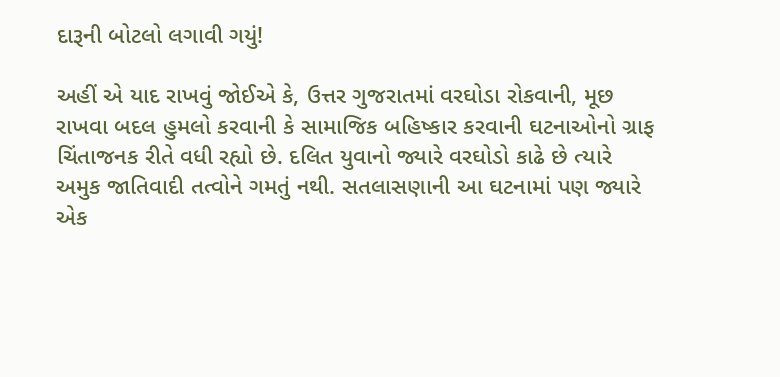દારૂની બોટલો લગાવી ગયું!

અહીં એ યાદ રાખવું જોઈએ કે, ઉત્તર ગુજરાતમાં વરઘોડા રોકવાની, મૂછ રાખવા બદલ હુમલો કરવાની કે સામાજિક બહિષ્કાર કરવાની ઘટનાઓનો ગ્રાફ ચિંતાજનક રીતે વધી રહ્યો છે. દલિત યુવાનો જ્યારે વરઘોડો કાઢે છે ત્યારે અમુક જાતિવાદી તત્વોને ગમતું નથી. સતલાસણાની આ ઘટનામાં પણ જ્યારે એક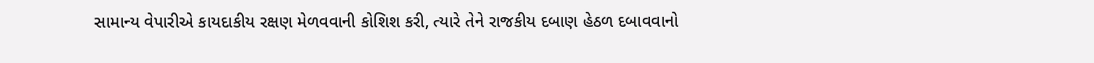સામાન્ય વેપારીએ કાયદાકીય રક્ષણ મેળવવાની કોશિશ કરી, ત્યારે તેને રાજકીય દબાણ હેઠળ દબાવવાનો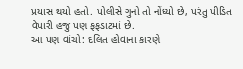પ્રયાસ થયો હતો. પોલીસે ગુનો તો નોંધ્યો છે, પરંતુ પીડિત વેપારી હજુ પણ ફફડાટમાં છે.
આ પણ વાંચો: દલિત હોવાના કારણે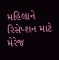મહિલાને રિસેપ્શન માટે મેરેજ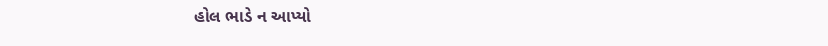હોલ ભાડે ન આપ્યો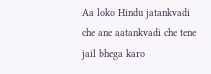Aa loko Hindu jatankvadi che ane aatankvadi che tene jail bhega karo